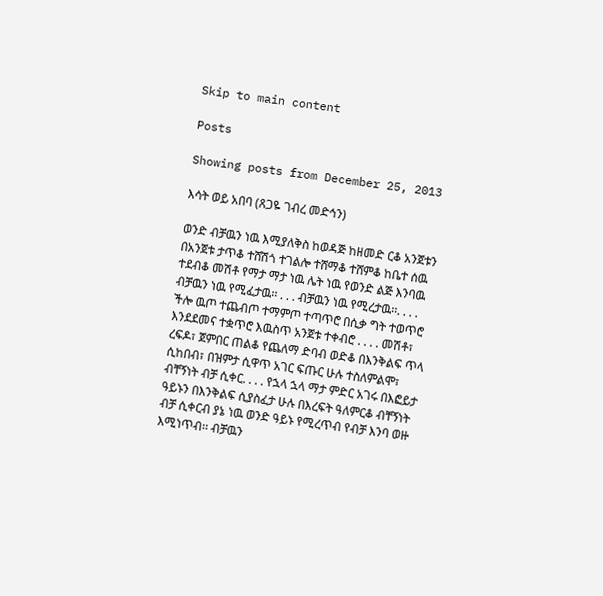Skip to main content

Posts

Showing posts from December 25, 2013

እሳት ወይ አበባ (ጸጋዬ ገብረ መድኅን)

ወንድ ብቻዉን ነዉ እሚያለቅስ ከወዳጅ ከዘመድ ርቆ አንጀቱን በአንጀቱ ታጥቆ ተሸሽጎ ተገልሎ ተሸማቆ ተሸምቆ ከቤተ ሰዉ ተደብቆ መሽቶ የማታ ማታ ነዉ ሌት ነዉ የወንድ ልጅ እንባዉ ብቻዉን ነዉ የሚፈታዉ፡፡ . . . ብቻዉን ነዉ የሚረታዉ፡፡. . . . ችሎ ዉጦ ተጨብጦ ተማምጦ ተጣጥሮ በሲቃ ግት ተወጥሮ እንደደመና ተቋጥሮ እዉስጥ አንጀቱ ተቀብሮ . . . . መሽቶ፣ ረፍዶ፣ ጀምበር ጠልቆ የጨለማ ድባብ ወድቆ በእንቅልፍ ጥላ ሲከበብ፣ በዝምታ ሲዋጥ አገር ፍጡር ሁሉ ተስለምልሞ፣ ብቸኝነት ብቻ ሲቀር. . . . የኋላ ኋላ ማታ ምድር አገሩ በእፎይታ ዓይኑን በእንቅልፍ ሲያስፈታ ሁሉ በእረፍት ዓለምርቆ ብቸኝነት ብቻ ሲቀርብ ያኔ ነዉ ወንድ ዓይኑ የሚረጥብ የብቻ እንባ ወዙ እሚነጥብ፡፡ ብቻዉን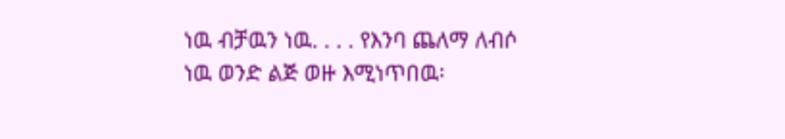ነዉ ብቻዉን ነዉ. . . . የእንባ ጨለማ ለብሶ ነዉ ወንድ ልጅ ወዙ እሚነጥበዉ፡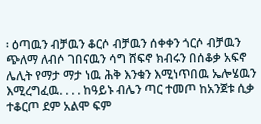፡ ዕጣዉን ብቻዉን ቆርሶ ብቻዉን ሰቀቀን ጎርሶ ብቻዉን ጭለማ ለብሶ ገበናዉን ሳግ ሸፍኖ ክብሩን በሰቆቃ አፍኖ ሌሊት የማታ ማታ ነዉ ሕቅ እንቁን እሚነጥበዉ ኤሎሄዉን እሚረግፈዉ. . . . ከዓይኑ ብሌን ጣር ተመጦ ከአንጀቱ ሲቃ ተቆርጦ ደም አልሞ ፍም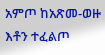አምጦ ከአጽመ-ወዙ እቶን ተፈልጦ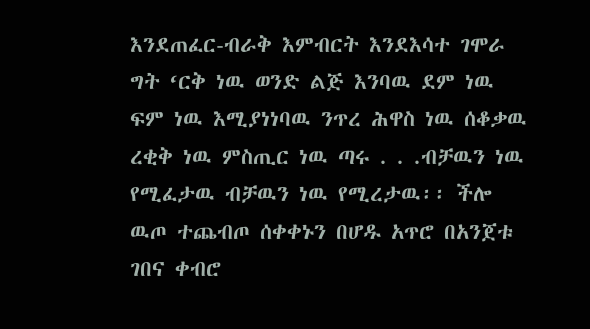እንደጠፈር-ብራቅ እምብርት እንደእሳተ ገሞራ ግት ‘ርቅ ነዉ ወንድ ልጅ እንባዉ ደም ነዉ ፍም ነዉ እሚያነነባዉ ንጥረ ሕዋስ ነዉ ሰቆቃዉ ረቂቅ ነዉ ምስጢር ነዉ ጣሩ . . .ብቻዉን ነዉ የሚፈታዉ ብቻዉን ነዉ የሚረታዉ፡፡ ችሎ ዉጦ ተጨብጦ ሰቀቀኑን በሆዱ አጥሮ በአንጀቱ ገበና ቀብሮ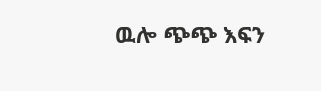ዉሎ ጭጭ እፍን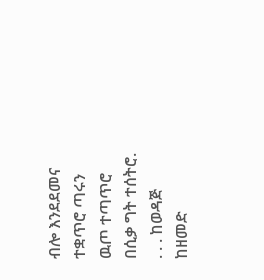ብሎ እንደደመና ተቋጥሮ ጣሩን ዉጦ ተጣጥሮ በሲቃ ግት ተሰትሮ. . . . ከወዳጅ ከዘመድ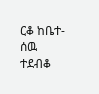ርቆ ከቤተ-ሰዉ ተደብቆ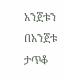አንጀቱን በአንጀቱ ታጥቆ